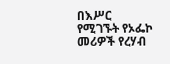በእሥር የሚገኙት የኦፌኮ መሪዎች የረሃብ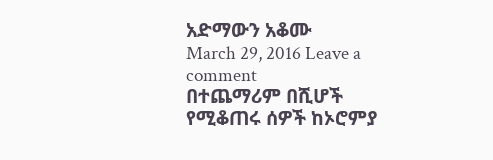አድማውን አቆሙ
March 29, 2016 Leave a comment
በተጨማሪም በሺሆች የሚቆጠሩ ሰዎች ከኦሮምያ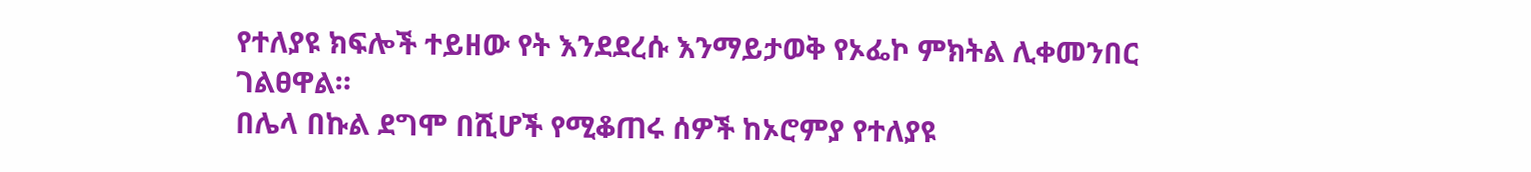የተለያዩ ክፍሎች ተይዘው የት እንደደረሱ እንማይታወቅ የኦፌኮ ምክትል ሊቀመንበር ገልፀዋል።
በሌላ በኩል ደግሞ በሺሆች የሚቆጠሩ ሰዎች ከኦሮምያ የተለያዩ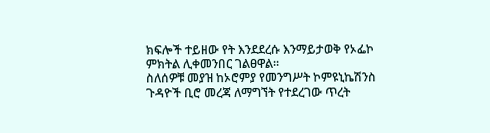ክፍሎች ተይዘው የት እንደደረሱ እንማይታወቅ የኦፌኮ ምክትል ሊቀመንበር ገልፀዋል።
ስለሰዎቹ መያዝ ከኦሮምያ የመንግሥት ኮምዩኒኬሽንስ ጉዳዮች ቢሮ መረጃ ለማግኘት የተደረገው ጥረት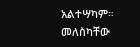አልተሣካም።
መለስካቸው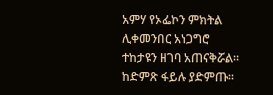አምሃ የኦፌኮን ምክትል ሊቀመንበር አነጋግሮ ተከታዩን ዘገባ አጠናቅሯል። ከድምጽ ፋይሉ ያድምጡ።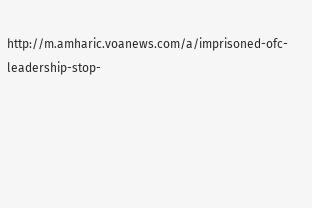http://m.amharic.voanews.com/a/imprisoned-ofc-leadership-stop-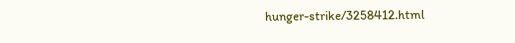hunger-strike/3258412.html